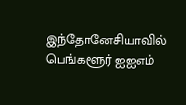இந்தோனேசியாவில் பெங்களூர் ஐஐஎம்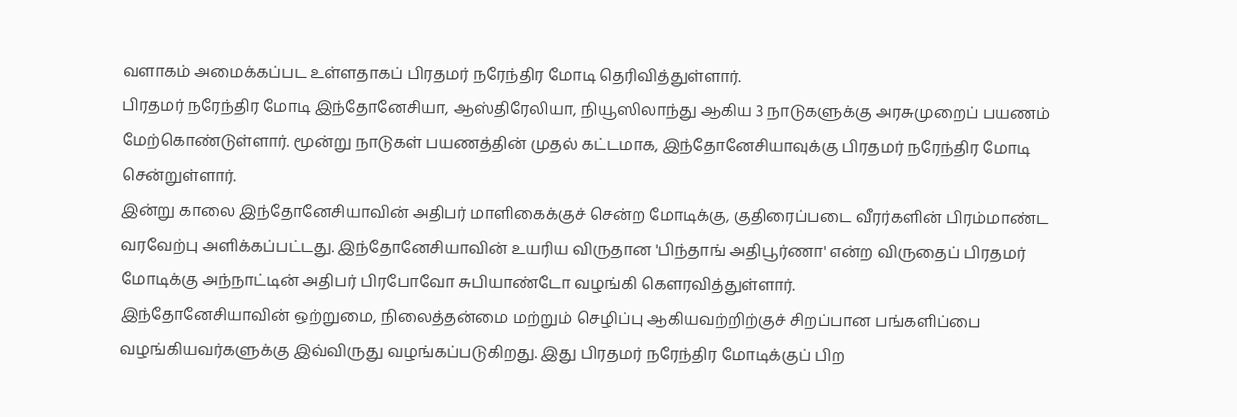வளாகம் அமைக்கப்பட உள்ளதாகப் பிரதமர் நரேந்திர மோடி தெரிவித்துள்ளார்.
பிரதமர் நரேந்திர மோடி இந்தோனேசியா, ஆஸ்திரேலியா, நியூஸிலாந்து ஆகிய 3 நாடுகளுக்கு அரசுமுறைப் பயணம் மேற்கொண்டுள்ளார். மூன்று நாடுகள் பயணத்தின் முதல் கட்டமாக, இந்தோனேசியாவுக்கு பிரதமர் நரேந்திர மோடி சென்றுள்ளார்.
இன்று காலை இந்தோனேசியாவின் அதிபர் மாளிகைக்குச் சென்ற மோடிக்கு, குதிரைப்படை வீரர்களின் பிரம்மாண்ட வரவேற்பு அளிக்கப்பட்டது. இந்தோனேசியாவின் உயரிய விருதான 'பிந்தாங் அதிபூர்ணா' என்ற விருதைப் பிரதமர் மோடிக்கு அந்நாட்டின் அதிபர் பிரபோவோ சுபியாண்டோ வழங்கி கௌரவித்துள்ளார்.
இந்தோனேசியாவின் ஒற்றுமை, நிலைத்தன்மை மற்றும் செழிப்பு ஆகியவற்றிற்குச் சிறப்பான பங்களிப்பை வழங்கியவர்களுக்கு இவ்விருது வழங்கப்படுகிறது. இது பிரதமர் நரேந்திர மோடிக்குப் பிற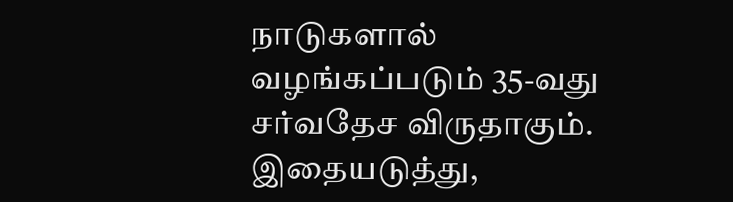நாடுகளால் வழங்கப்படும் 35-வது சர்வதேச விருதாகும்.
இதையடுத்து,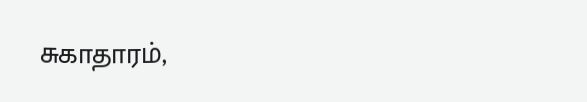சுகாதாரம்,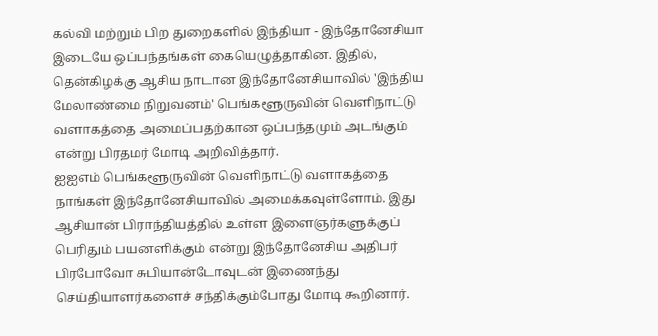கல்வி மற்றும் பிற துறைகளில் இந்தியா - இந்தோனேசியா இடையே ஒப்பந்தங்கள் கையெழுத்தாகின. இதில், தென்கிழக்கு ஆசிய நாடான இந்தோனேசியாவில் 'இந்திய மேலாண்மை நிறுவனம்' பெங்களூருவின் வெளிநாட்டு வளாகத்தை அமைப்பதற்கான ஒப்பந்தமும் அடங்கும் என்று பிரதமர் மோடி அறிவித்தார்.
ஐஐஎம் பெங்களூருவின் வெளிநாட்டு வளாகத்தை நாங்கள் இந்தோனேசியாவில் அமைக்கவுள்ளோம். இது ஆசியான் பிராந்தியத்தில் உள்ள இளைஞர்களுக்குப் பெரிதும் பயனளிக்கும் என்று இந்தோனேசிய அதிபர் பிரபோவோ சுபியான்டோவுடன் இணைந்து செய்தியாளர்களைச் சந்திக்கும்போது மோடி கூறினார்.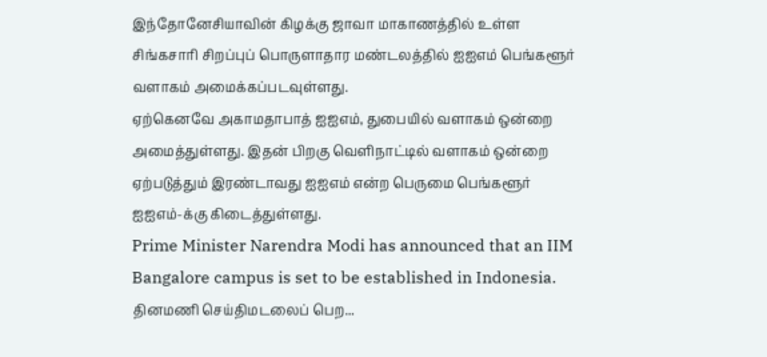இந்தோனேசியாவின் கிழக்கு ஜாவா மாகாணத்தில் உள்ள சிங்கசாரி சிறப்புப் பொருளாதார மண்டலத்தில் ஐஐஎம் பெங்களூர் வளாகம் அமைக்கப்படவுள்ளது.
ஏற்கெனவே அகாமதாபாத் ஐஐஎம், துபையில் வளாகம் ஒன்றை அமைத்துள்ளது. இதன் பிறகு வெளிநாட்டில் வளாகம் ஒன்றை ஏற்படுத்தும் இரண்டாவது ஐஐஎம் என்ற பெருமை பெங்களூர் ஐஐஎம்-க்கு கிடைத்துள்ளது.
Prime Minister Narendra Modi has announced that an IIM Bangalore campus is set to be established in Indonesia.
தினமணி செய்திமடலைப் பெற...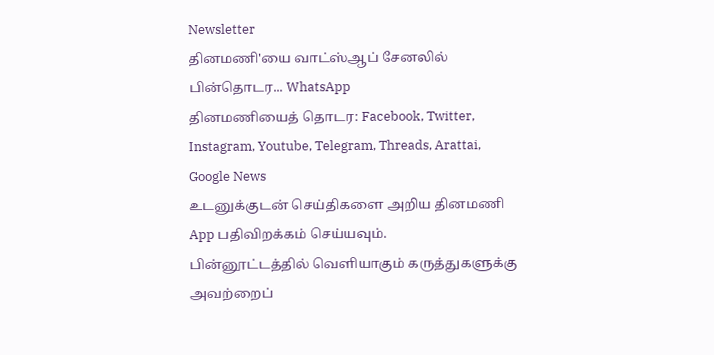Newsletter
தினமணி'யை வாட்ஸ்ஆப் சேனலில் பின்தொடர... WhatsApp
தினமணியைத் தொடர: Facebook, Twitter, Instagram, Youtube, Telegram, Threads, Arattai, Google News
உடனுக்குடன் செய்திகளை அறிய தினமணி App பதிவிறக்கம் செய்யவும்.
பின்னூட்டத்தில் வெளியாகும் கருத்துகளுக்கு அவற்றைப்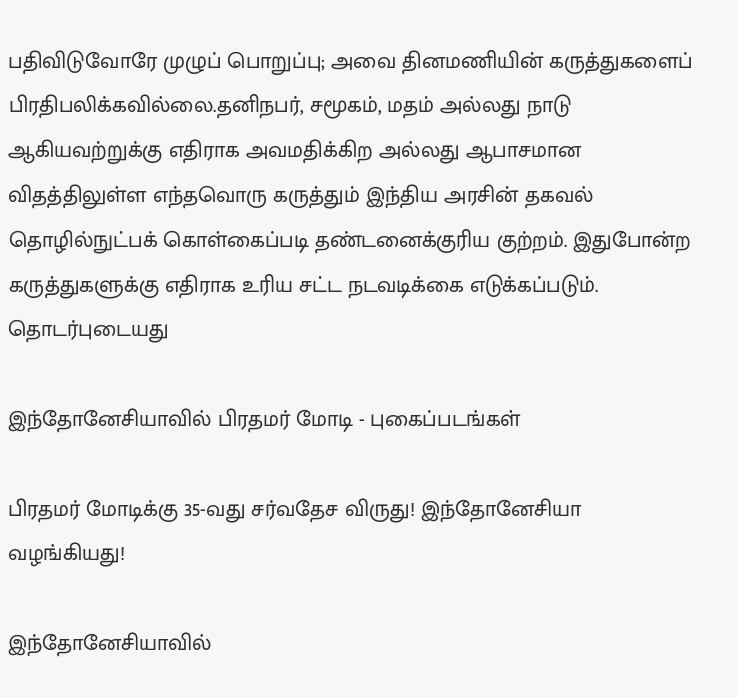பதிவிடுவோரே முழுப் பொறுப்பு; அவை தினமணியின் கருத்துகளைப் பிரதிபலிக்கவில்லை.தனிநபர், சமூகம், மதம் அல்லது நாடு ஆகியவற்றுக்கு எதிராக அவமதிக்கிற அல்லது ஆபாசமான விதத்திலுள்ள எந்தவொரு கருத்தும் இந்திய அரசின் தகவல் தொழில்நுட்பக் கொள்கைப்படி தண்டனைக்குரிய குற்றம். இதுபோன்ற கருத்துகளுக்கு எதிராக உரிய சட்ட நடவடிக்கை எடுக்கப்படும்.
தொடர்புடையது

இந்தோனேசியாவில் பிரதமர் மோடி - புகைப்படங்கள்

பிரதமர் மோடிக்கு 35-வது சர்வதேச விருது! இந்தோனேசியா வழங்கியது!

இந்தோனேசியாவில்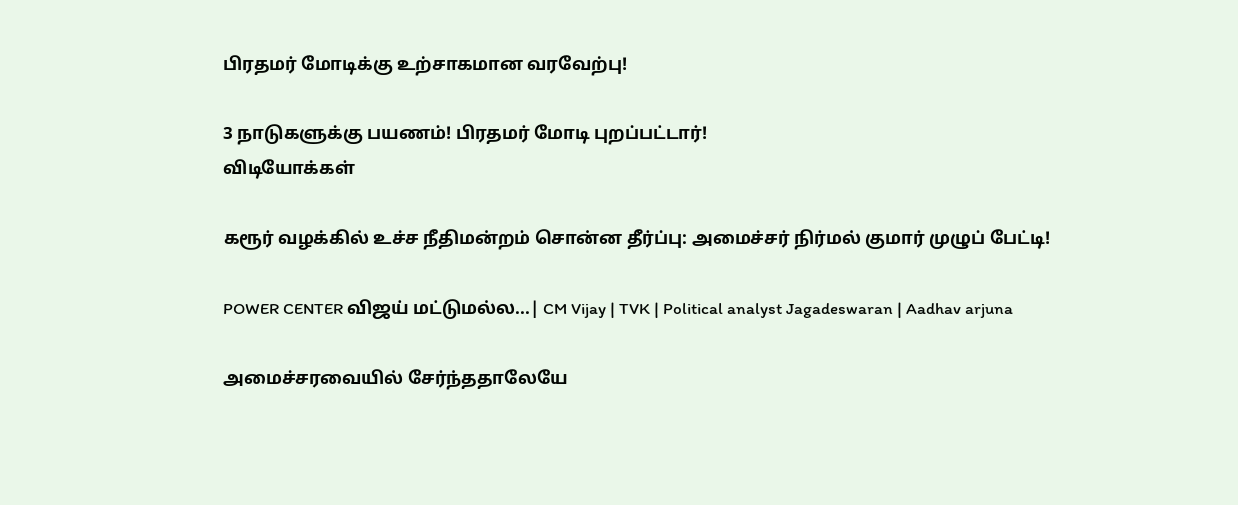பிரதமர் மோடிக்கு உற்சாகமான வரவேற்பு!

3 நாடுகளுக்கு பயணம்! பிரதமர் மோடி புறப்பட்டார்!
விடியோக்கள்

கரூர் வழக்கில் உச்ச நீதிமன்றம் சொன்ன தீர்ப்பு: அமைச்சர் நிர்மல் குமார் முழுப் பேட்டி!

POWER CENTER விஜய் மட்டுமல்ல...| CM Vijay | TVK | Political analyst Jagadeswaran | Aadhav arjuna

அமைச்சரவையில் சேர்ந்ததாலேயே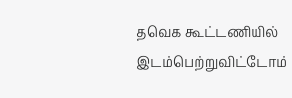தவெக கூட்டணியில் இடம்பெற்றுவிட்டோம்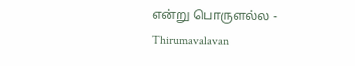என்று பொருளல்ல - Thirumavalavan